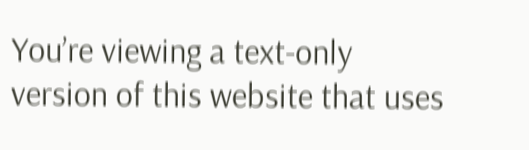You’re viewing a text-only version of this website that uses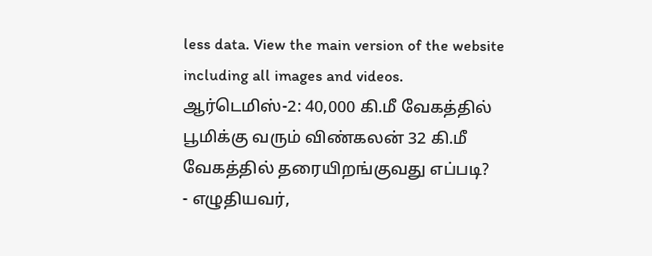less data. View the main version of the website including all images and videos.
ஆர்டெமிஸ்-2: 40,000 கி.மீ வேகத்தில் பூமிக்கு வரும் விண்கலன் 32 கி.மீ வேகத்தில் தரையிறங்குவது எப்படி?
- எழுதியவர்,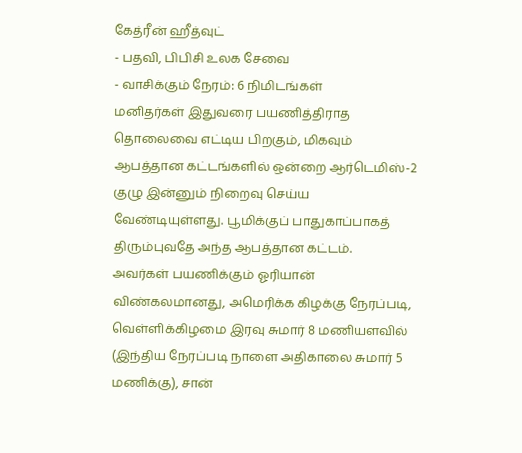கேத்ரீன் ஹீத்வுட்
- பதவி, பிபிசி உலக சேவை
- வாசிக்கும் நேரம்: 6 நிமிடங்கள்
மனிதர்கள் இதுவரை பயணித்திராத தொலைவை எட்டிய பிறகும், மிகவும் ஆபத்தான கட்டங்களில் ஒன்றை ஆர்டெமிஸ்-2 குழு இன்னும் நிறைவு செய்ய வேண்டியுள்ளது. பூமிக்குப் பாதுகாப்பாகத் திரும்புவதே அந்த ஆபத்தான கட்டம்.
அவர்கள் பயணிக்கும் ஓரியான் விண்கலமானது, அமெரிக்க கிழக்கு நேரப்படி, வெள்ளிக்கிழமை இரவு சுமார் 8 மணியளவில் (இந்திய நேரப்படி நாளை அதிகாலை சுமார் 5 மணிக்கு), சான்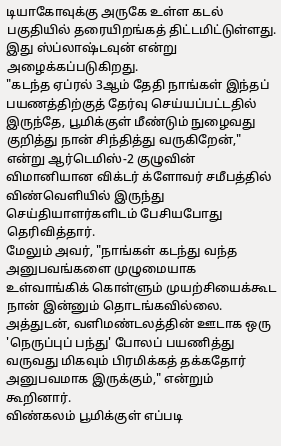டியாகோவுக்கு அருகே உள்ள கடல் பகுதியில் தரையிறங்கத் திட்டமிட்டுள்ளது. இது ஸ்ப்லாஷ்டவுன் என்று அழைக்கப்படுகிறது.
"கடந்த ஏப்ரல் 3ஆம் தேதி நாங்கள் இந்தப் பயணத்திற்குத் தேர்வு செய்யப்பட்டதில் இருந்தே, பூமிக்குள் மீண்டும் நுழைவது குறித்து நான் சிந்தித்து வருகிறேன்," என்று ஆர்டெமிஸ்-2 குழுவின் விமானியான விக்டர் க்ளோவர் சமீபத்தில் விண்வெளியில் இருந்து செய்தியாளர்களிடம் பேசியபோது தெரிவித்தார்.
மேலும் அவர், "நாங்கள் கடந்து வந்த அனுபவங்களை முழுமையாக உள்வாங்கிக் கொள்ளும் முயற்சியைக்கூட நான் இன்னும் தொடங்கவில்லை. அத்துடன், வளிமண்டலத்தின் ஊடாக ஒரு 'நெருப்புப் பந்து' போலப் பயணித்து வருவது மிகவும் பிரமிக்கத் தக்கதோர் அனுபவமாக இருக்கும்," என்றும் கூறினார்.
விண்கலம் பூமிக்குள் எப்படி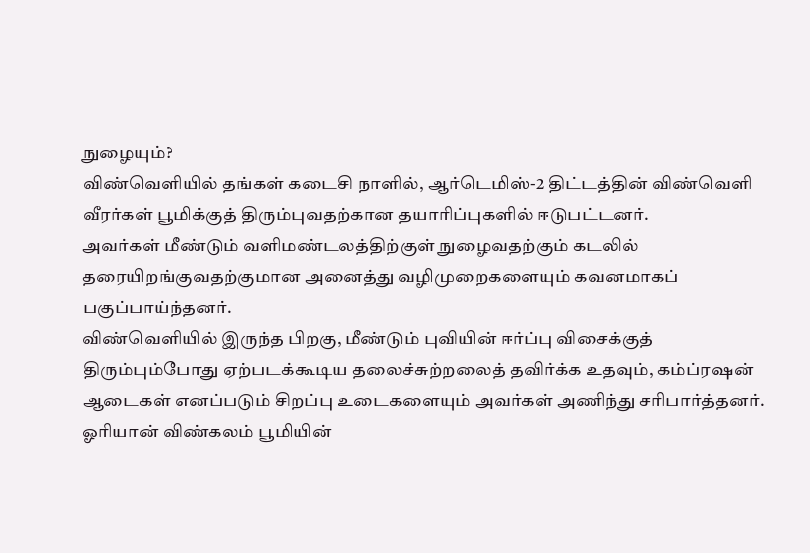நுழையும்?
விண்வெளியில் தங்கள் கடைசி நாளில், ஆர்டெமிஸ்-2 திட்டத்தின் விண்வெளி வீரர்கள் பூமிக்குத் திரும்புவதற்கான தயாரிப்புகளில் ஈடுபட்டனர்.
அவர்கள் மீண்டும் வளிமண்டலத்திற்குள் நுழைவதற்கும் கடலில் தரையிறங்குவதற்குமான அனைத்து வழிமுறைகளையும் கவனமாகப் பகுப்பாய்ந்தனர்.
விண்வெளியில் இருந்த பிறகு, மீண்டும் புவியின் ஈர்ப்பு விசைக்குத் திரும்பும்போது ஏற்படக்கூடிய தலைச்சுற்றலைத் தவிர்க்க உதவும், கம்ப்ரஷன் ஆடைகள் எனப்படும் சிறப்பு உடைகளையும் அவர்கள் அணிந்து சரிபார்த்தனர்.
ஓரியான் விண்கலம் பூமியின்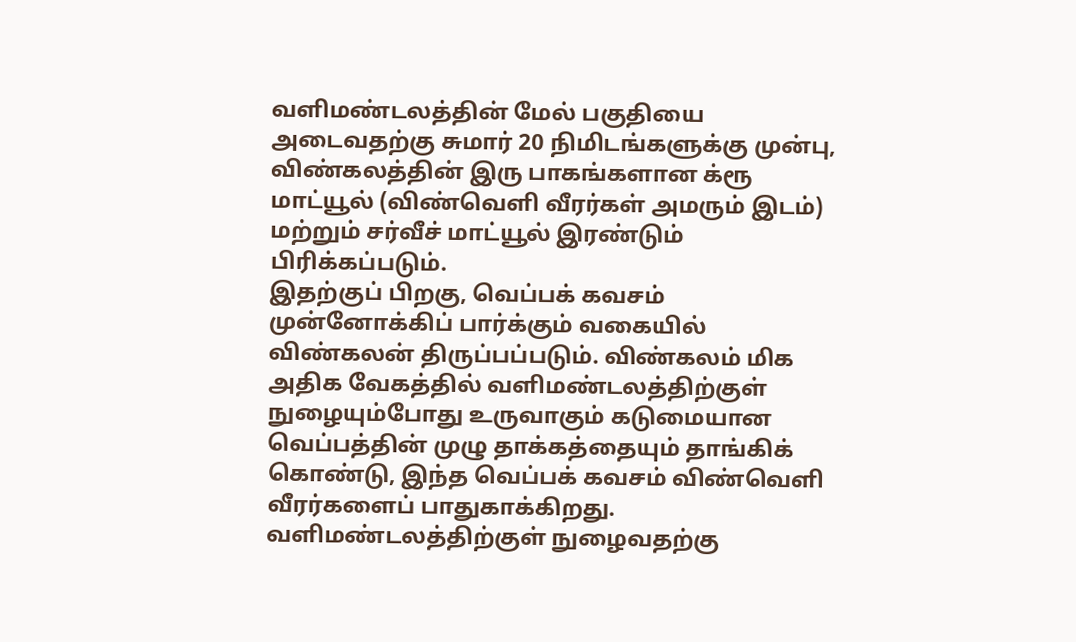வளிமண்டலத்தின் மேல் பகுதியை அடைவதற்கு சுமார் 20 நிமிடங்களுக்கு முன்பு, விண்கலத்தின் இரு பாகங்களான க்ரூ மாட்யூல் (விண்வெளி வீரர்கள் அமரும் இடம்) மற்றும் சர்வீச் மாட்யூல் இரண்டும் பிரிக்கப்படும்.
இதற்குப் பிறகு, வெப்பக் கவசம் முன்னோக்கிப் பார்க்கும் வகையில் விண்கலன் திருப்பப்படும். விண்கலம் மிக அதிக வேகத்தில் வளிமண்டலத்திற்குள் நுழையும்போது உருவாகும் கடுமையான வெப்பத்தின் முழு தாக்கத்தையும் தாங்கிக் கொண்டு, இந்த வெப்பக் கவசம் விண்வெளி வீரர்களைப் பாதுகாக்கிறது.
வளிமண்டலத்திற்குள் நுழைவதற்கு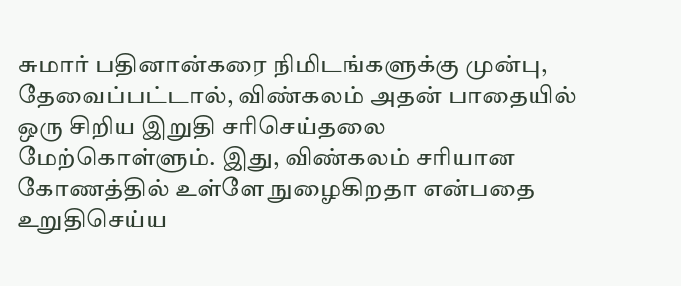சுமார் பதினான்கரை நிமிடங்களுக்கு முன்பு, தேவைப்பட்டால், விண்கலம் அதன் பாதையில் ஒரு சிறிய இறுதி சரிசெய்தலை மேற்கொள்ளும். இது, விண்கலம் சரியான கோணத்தில் உள்ளே நுழைகிறதா என்பதை உறுதிசெய்ய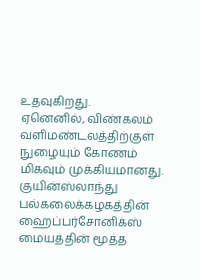உதவுகிறது.
ஏனெனில், விண்கலம் வளிமண்டலத்திற்குள் நுழையும் கோணம் மிகவும் முக்கியமானது.
குயின்ஸ்லாந்து பல்கலைக்கழகத்தின் ஹைப்பர்சோனிக்ஸ் மையத்தின் மூத்த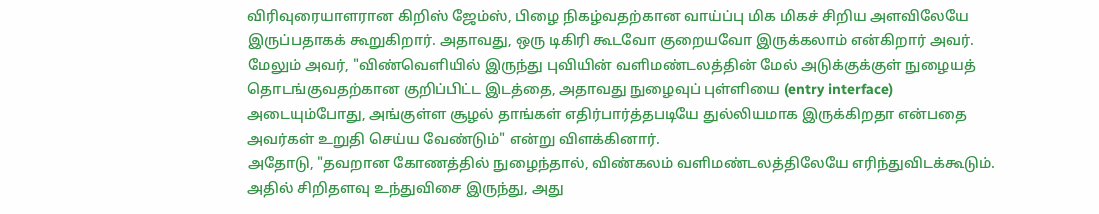விரிவுரையாளரான கிறிஸ் ஜேம்ஸ், பிழை நிகழ்வதற்கான வாய்ப்பு மிக மிகச் சிறிய அளவிலேயே இருப்பதாகக் கூறுகிறார். அதாவது, ஒரு டிகிரி கூடவோ குறையவோ இருக்கலாம் என்கிறார் அவர்.
மேலும் அவர், "விண்வெளியில் இருந்து புவியின் வளிமண்டலத்தின் மேல் அடுக்குக்குள் நுழையத் தொடங்குவதற்கான குறிப்பிட்ட இடத்தை, அதாவது நுழைவுப் புள்ளியை (entry interface) அடையும்போது, அங்குள்ள சூழல் தாங்கள் எதிர்பார்த்தபடியே துல்லியமாக இருக்கிறதா என்பதை அவர்கள் உறுதி செய்ய வேண்டும்" என்று விளக்கினார்.
அதோடு, "தவறான கோணத்தில் நுழைந்தால், விண்கலம் வளிமண்டலத்திலேயே எரிந்துவிடக்கூடும். அதில் சிறிதளவு உந்துவிசை இருந்து, அது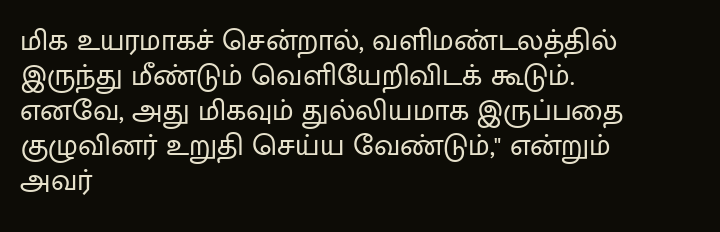மிக உயரமாகச் சென்றால், வளிமண்டலத்தில் இருந்து மீண்டும் வெளியேறிவிடக் கூடும். எனவே, அது மிகவும் துல்லியமாக இருப்பதை குழுவினர் உறுதி செய்ய வேண்டும்," என்றும் அவர்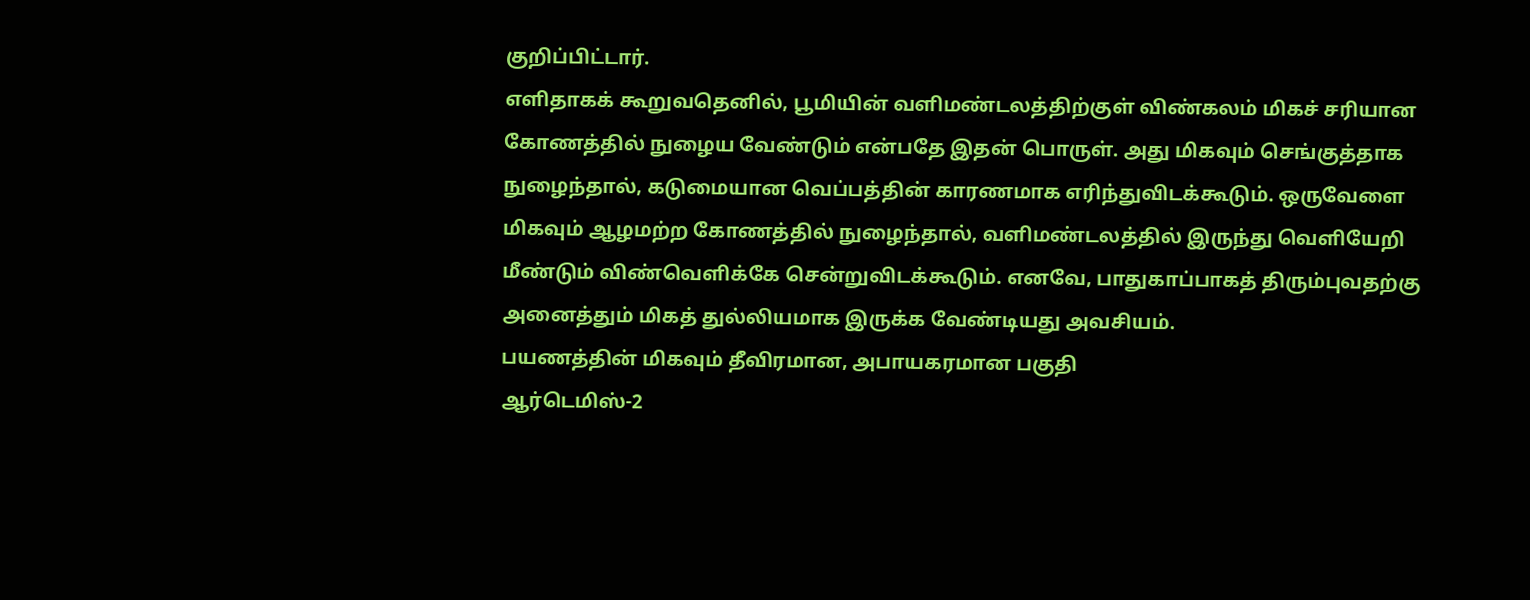குறிப்பிட்டார்.
எளிதாகக் கூறுவதெனில், பூமியின் வளிமண்டலத்திற்குள் விண்கலம் மிகச் சரியான கோணத்தில் நுழைய வேண்டும் என்பதே இதன் பொருள். அது மிகவும் செங்குத்தாக நுழைந்தால், கடுமையான வெப்பத்தின் காரணமாக எரிந்துவிடக்கூடும். ஒருவேளை மிகவும் ஆழமற்ற கோணத்தில் நுழைந்தால், வளிமண்டலத்தில் இருந்து வெளியேறி மீண்டும் விண்வெளிக்கே சென்றுவிடக்கூடும். எனவே, பாதுகாப்பாகத் திரும்புவதற்கு அனைத்தும் மிகத் துல்லியமாக இருக்க வேண்டியது அவசியம்.
பயணத்தின் மிகவும் தீவிரமான, அபாயகரமான பகுதி
ஆர்டெமிஸ்-2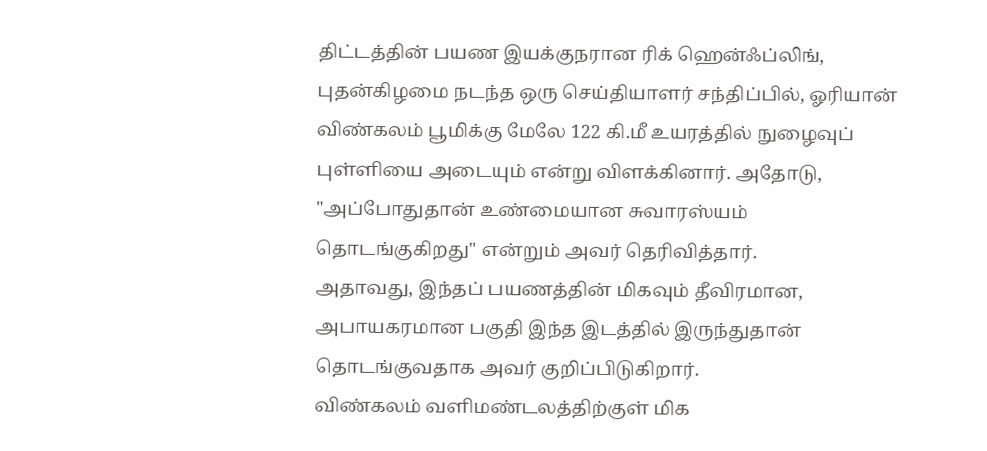திட்டத்தின் பயண இயக்குநரான ரிக் ஹென்ஃப்லிங், புதன்கிழமை நடந்த ஒரு செய்தியாளர் சந்திப்பில், ஓரியான் விண்கலம் பூமிக்கு மேலே 122 கி.மீ உயரத்தில் நுழைவுப் புள்ளியை அடையும் என்று விளக்கினார். அதோடு, "அப்போதுதான் உண்மையான சுவாரஸ்யம் தொடங்குகிறது" என்றும் அவர் தெரிவித்தார்.
அதாவது, இந்தப் பயணத்தின் மிகவும் தீவிரமான, அபாயகரமான பகுதி இந்த இடத்தில் இருந்துதான் தொடங்குவதாக அவர் குறிப்பிடுகிறார்.
விண்கலம் வளிமண்டலத்திற்குள் மிக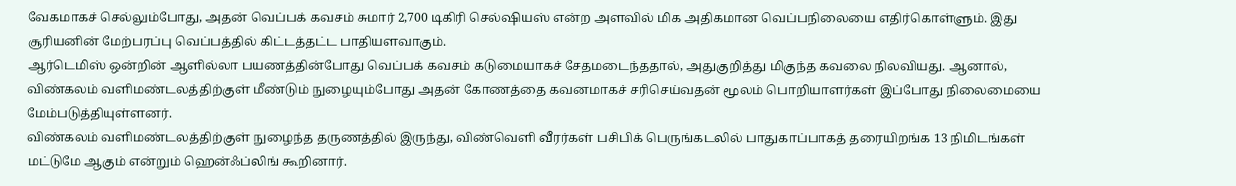வேகமாகச் செல்லும்போது, அதன் வெப்பக் கவசம் சுமார் 2,700 டிகிரி செல்ஷியஸ் என்ற அளவில் மிக அதிகமான வெப்பநிலையை எதிர்கொள்ளும். இது சூரியனின் மேற்பரப்பு வெப்பத்தில் கிட்டத்தட்ட பாதியளவாகும்.
ஆர்டெமிஸ் ஒன்றின் ஆளில்லா பயணத்தின்போது வெப்பக் கவசம் கடுமையாகச் சேதமடைந்ததால், அதுகுறித்து மிகுந்த கவலை நிலவியது. ஆனால், விண்கலம் வளிமண்டலத்திற்குள் மீண்டும் நுழையும்போது அதன் கோணத்தை கவனமாகச் சரிசெய்வதன் மூலம் பொறியாளர்கள் இப்போது நிலைமையை மேம்படுத்தியுள்ளனர்.
விண்கலம் வளிமண்டலத்திற்குள் நுழைந்த தருணத்தில் இருந்து, விண்வெளி வீரர்கள் பசிபிக் பெருங்கடலில் பாதுகாப்பாகத் தரையிறங்க 13 நிமிடங்கள் மட்டுமே ஆகும் என்றும் ஹென்ஃப்லிங் கூறினார்.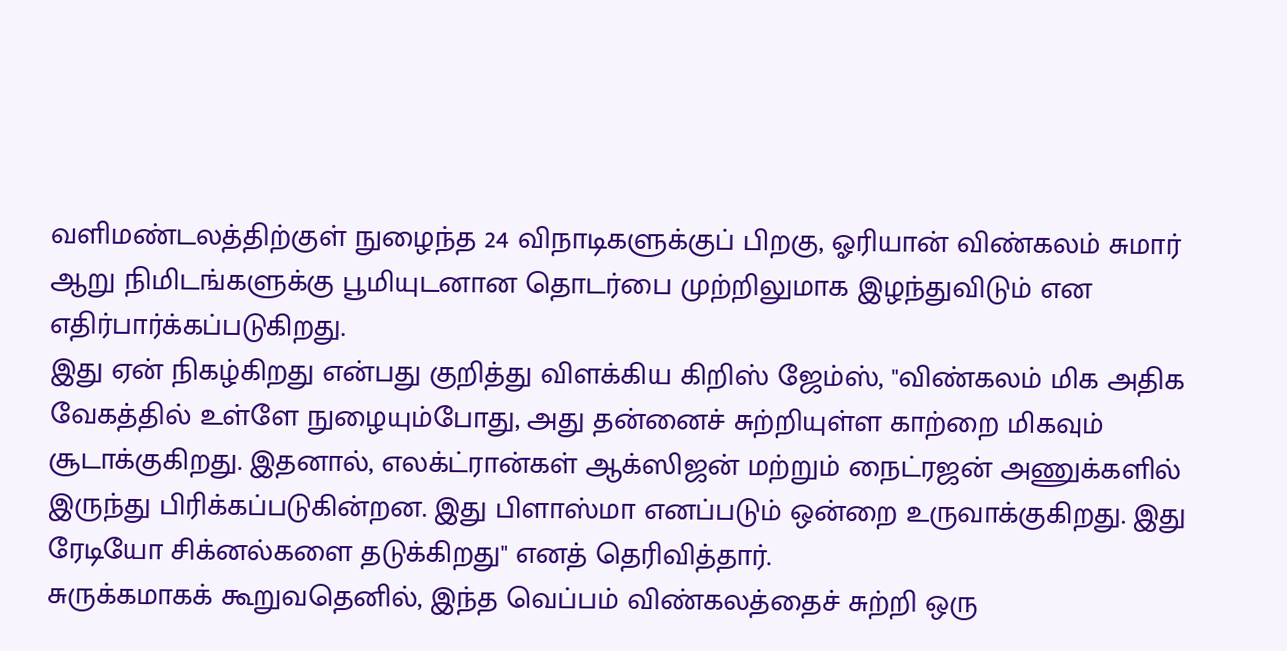வளிமண்டலத்திற்குள் நுழைந்த 24 விநாடிகளுக்குப் பிறகு, ஓரியான் விண்கலம் சுமார் ஆறு நிமிடங்களுக்கு பூமியுடனான தொடர்பை முற்றிலுமாக இழந்துவிடும் என எதிர்பார்க்கப்படுகிறது.
இது ஏன் நிகழ்கிறது என்பது குறித்து விளக்கிய கிறிஸ் ஜேம்ஸ், "விண்கலம் மிக அதிக வேகத்தில் உள்ளே நுழையும்போது, அது தன்னைச் சுற்றியுள்ள காற்றை மிகவும் சூடாக்குகிறது. இதனால், எலக்ட்ரான்கள் ஆக்ஸிஜன் மற்றும் நைட்ரஜன் அணுக்களில் இருந்து பிரிக்கப்படுகின்றன. இது பிளாஸ்மா எனப்படும் ஒன்றை உருவாக்குகிறது. இது ரேடியோ சிக்னல்களை தடுக்கிறது" எனத் தெரிவித்தார்.
சுருக்கமாகக் கூறுவதெனில், இந்த வெப்பம் விண்கலத்தைச் சுற்றி ஒரு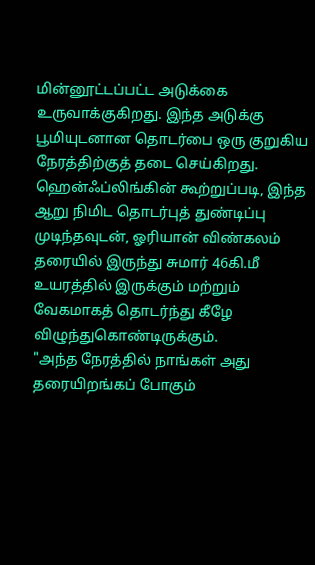மின்னூட்டப்பட்ட அடுக்கை உருவாக்குகிறது. இந்த அடுக்கு பூமியுடனான தொடர்பை ஒரு குறுகிய நேரத்திற்குத் தடை செய்கிறது.
ஹென்ஃப்லிங்கின் கூற்றுப்படி, இந்த ஆறு நிமிட தொடர்புத் துண்டிப்பு முடிந்தவுடன், ஓரியான் விண்கலம் தரையில் இருந்து சுமார் 46கி.மீ உயரத்தில் இருக்கும் மற்றும் வேகமாகத் தொடர்ந்து கீழே விழுந்துகொண்டிருக்கும்.
"அந்த நேரத்தில் நாங்கள் அது தரையிறங்கப் போகும்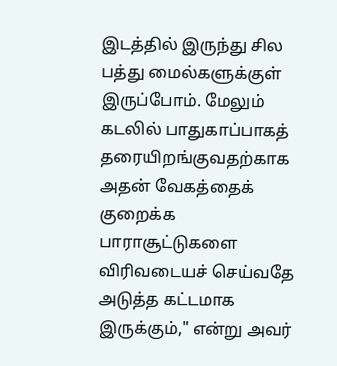இடத்தில் இருந்து சில பத்து மைல்களுக்குள் இருப்போம். மேலும் கடலில் பாதுகாப்பாகத் தரையிறங்குவதற்காக அதன் வேகத்தைக் குறைக்க பாராசூட்டுகளை விரிவடையச் செய்வதே அடுத்த கட்டமாக இருக்கும்," என்று அவர்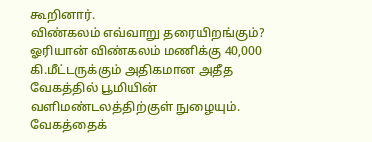கூறினார்.
விண்கலம் எவ்வாறு தரையிறங்கும்?
ஓரியான் விண்கலம் மணிக்கு 40,000 கி.மீட்டருக்கும் அதிகமான அதீத வேகத்தில் பூமியின் வளிமண்டலத்திற்குள் நுழையும்.
வேகத்தைக்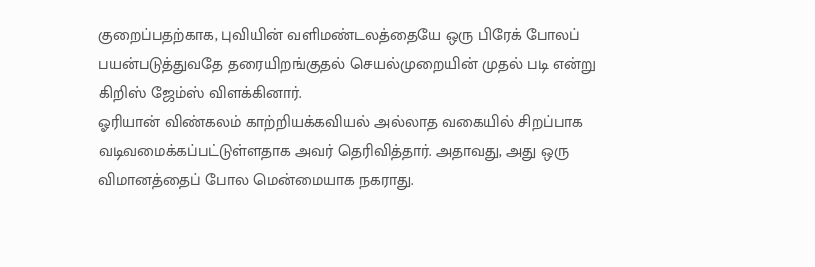குறைப்பதற்காக, புவியின் வளிமண்டலத்தையே ஒரு பிரேக் போலப் பயன்படுத்துவதே தரையிறங்குதல் செயல்முறையின் முதல் படி என்று கிறிஸ் ஜேம்ஸ் விளக்கினார்.
ஓரியான் விண்கலம் காற்றியக்கவியல் அல்லாத வகையில் சிறப்பாக வடிவமைக்கப்பட்டுள்ளதாக அவர் தெரிவித்தார். அதாவது, அது ஒரு விமானத்தைப் போல மென்மையாக நகராது.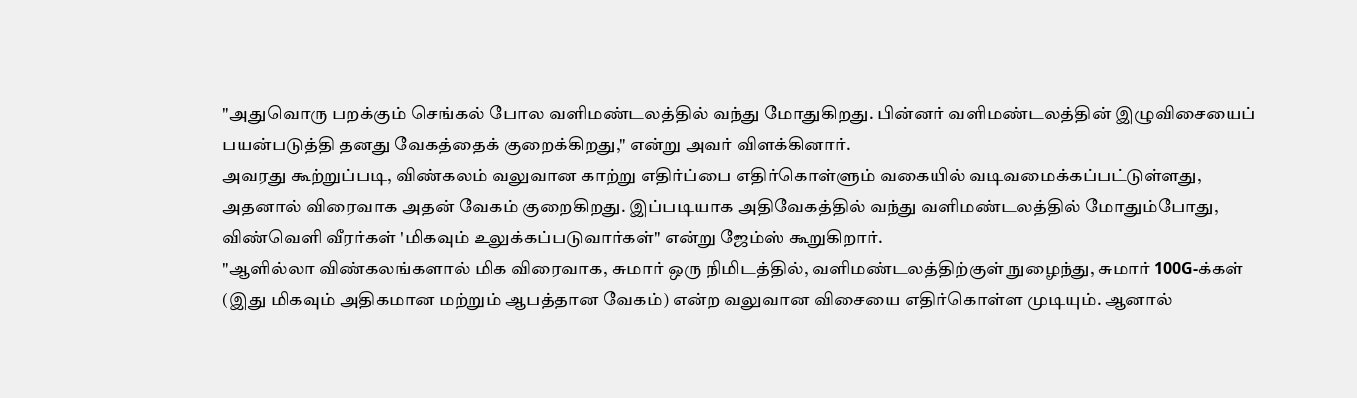"அதுவொரு பறக்கும் செங்கல் போல வளிமண்டலத்தில் வந்து மோதுகிறது. பின்னர் வளிமண்டலத்தின் இழுவிசையைப் பயன்படுத்தி தனது வேகத்தைக் குறைக்கிறது," என்று அவர் விளக்கினார்.
அவரது கூற்றுப்படி, விண்கலம் வலுவான காற்று எதிர்ப்பை எதிர்கொள்ளும் வகையில் வடிவமைக்கப்பட்டுள்ளது, அதனால் விரைவாக அதன் வேகம் குறைகிறது. இப்படியாக அதிவேகத்தில் வந்து வளிமண்டலத்தில் மோதும்போது, விண்வெளி வீரர்கள் 'மிகவும் உலுக்கப்படுவார்கள்" என்று ஜேம்ஸ் கூறுகிறார்.
"ஆளில்லா விண்கலங்களால் மிக விரைவாக, சுமார் ஒரு நிமிடத்தில், வளிமண்டலத்திற்குள் நுழைந்து, சுமார் 100G-க்கள் (இது மிகவும் அதிகமான மற்றும் ஆபத்தான வேகம்) என்ற வலுவான விசையை எதிர்கொள்ள முடியும். ஆனால்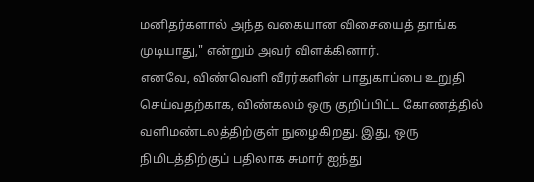மனிதர்களால் அந்த வகையான விசையைத் தாங்க முடியாது," என்றும் அவர் விளக்கினார்.
எனவே, விண்வெளி வீரர்களின் பாதுகாப்பை உறுதி செய்வதற்காக, விண்கலம் ஒரு குறிப்பிட்ட கோணத்தில் வளிமண்டலத்திற்குள் நுழைகிறது. இது, ஒரு நிமிடத்திற்குப் பதிலாக சுமார் ஐந்து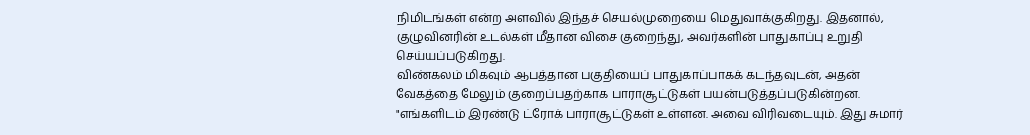நிமிடங்கள் என்ற அளவில் இந்தச் செயல்முறையை மெதுவாக்குகிறது. இதனால், குழுவினரின் உடல்கள் மீதான விசை குறைந்து, அவர்களின் பாதுகாப்பு உறுதி செய்யப்படுகிறது.
விண்கலம் மிகவும் ஆபத்தான பகுதியைப் பாதுகாப்பாகக் கடந்தவுடன், அதன் வேகத்தை மேலும் குறைப்பதற்காக பாராசூட்டுகள் பயன்படுத்தப்படுகின்றன.
"எங்களிடம் இரண்டு ட்ரோக் பாராசூட்டுகள் உள்ளன. அவை விரிவடையும். இது சுமார்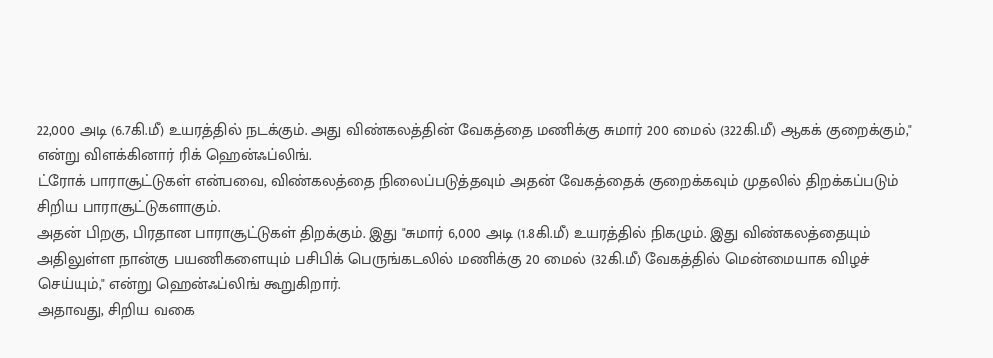22,000 அடி (6.7கி.மீ) உயரத்தில் நடக்கும். அது விண்கலத்தின் வேகத்தை மணிக்கு சுமார் 200 மைல் (322கி.மீ) ஆகக் குறைக்கும்," என்று விளக்கினார் ரிக் ஹென்ஃப்லிங்.
ட்ரோக் பாராசூட்டுகள் என்பவை, விண்கலத்தை நிலைப்படுத்தவும் அதன் வேகத்தைக் குறைக்கவும் முதலில் திறக்கப்படும் சிறிய பாராசூட்டுகளாகும்.
அதன் பிறகு, பிரதான பாராசூட்டுகள் திறக்கும். இது "சுமார் 6,000 அடி (1.8கி.மீ) உயரத்தில் நிகழும். இது விண்கலத்தையும் அதிலுள்ள நான்கு பயணிகளையும் பசிபிக் பெருங்கடலில் மணிக்கு 20 மைல் (32கி.மீ) வேகத்தில் மென்மையாக விழச் செய்யும்," என்று ஹென்ஃப்லிங் கூறுகிறார்.
அதாவது, சிறிய வகை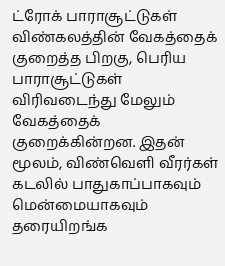ட்ரோக் பாராசூட்டுகள் விண்கலத்தின் வேகத்தைக் குறைத்த பிறகு, பெரிய பாராசூட்டுகள் விரிவடைந்து மேலும் வேகத்தைக் குறைக்கின்றன. இதன் மூலம், விண்வெளி வீரர்கள் கடலில் பாதுகாப்பாகவும் மென்மையாகவும் தரையிறங்க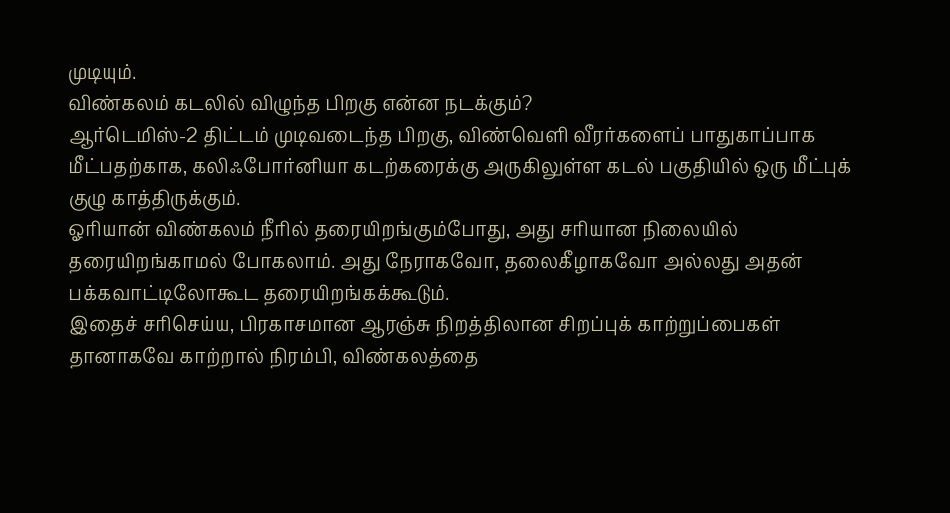முடியும்.
விண்கலம் கடலில் விழுந்த பிறகு என்ன நடக்கும்?
ஆர்டெமிஸ்-2 திட்டம் முடிவடைந்த பிறகு, விண்வெளி வீரர்களைப் பாதுகாப்பாக மீட்பதற்காக, கலிஃபோர்னியா கடற்கரைக்கு அருகிலுள்ள கடல் பகுதியில் ஒரு மீட்புக் குழு காத்திருக்கும்.
ஓரியான் விண்கலம் நீரில் தரையிறங்கும்போது, அது சரியான நிலையில் தரையிறங்காமல் போகலாம். அது நேராகவோ, தலைகீழாகவோ அல்லது அதன் பக்கவாட்டிலோகூட தரையிறங்கக்கூடும்.
இதைச் சரிசெய்ய, பிரகாசமான ஆரஞ்சு நிறத்திலான சிறப்புக் காற்றுப்பைகள் தானாகவே காற்றால் நிரம்பி, விண்கலத்தை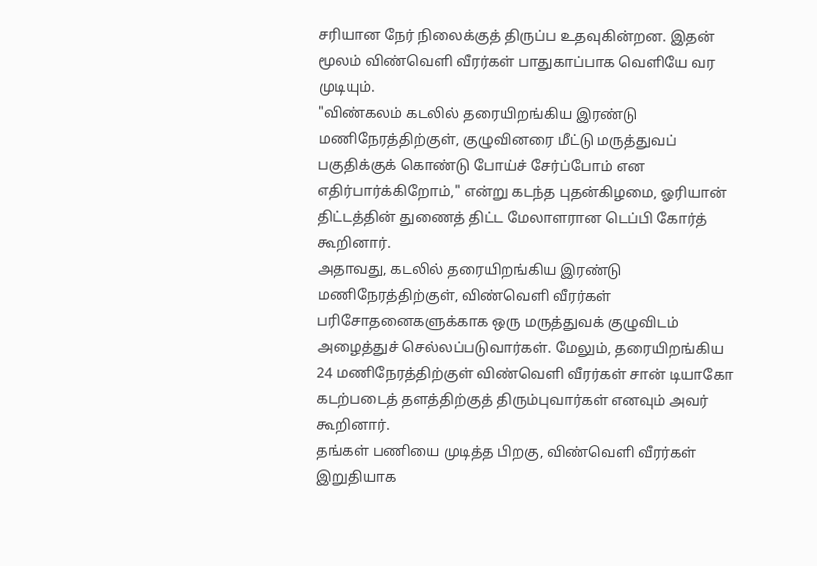சரியான நேர் நிலைக்குத் திருப்ப உதவுகின்றன. இதன் மூலம் விண்வெளி வீரர்கள் பாதுகாப்பாக வெளியே வர முடியும்.
"விண்கலம் கடலில் தரையிறங்கிய இரண்டு மணிநேரத்திற்குள், குழுவினரை மீட்டு மருத்துவப் பகுதிக்குக் கொண்டு போய்ச் சேர்ப்போம் என எதிர்பார்க்கிறோம்," என்று கடந்த புதன்கிழமை, ஓரியான் திட்டத்தின் துணைத் திட்ட மேலாளரான டெப்பி கோர்த் கூறினார்.
அதாவது, கடலில் தரையிறங்கிய இரண்டு மணிநேரத்திற்குள், விண்வெளி வீரர்கள் பரிசோதனைகளுக்காக ஒரு மருத்துவக் குழுவிடம் அழைத்துச் செல்லப்படுவார்கள். மேலும், தரையிறங்கிய 24 மணிநேரத்திற்குள் விண்வெளி வீரர்கள் சான் டியாகோ கடற்படைத் தளத்திற்குத் திரும்புவார்கள் எனவும் அவர் கூறினார்.
தங்கள் பணியை முடித்த பிறகு, விண்வெளி வீரர்கள் இறுதியாக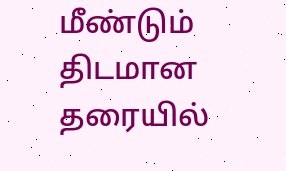மீண்டும் திடமான தரையில்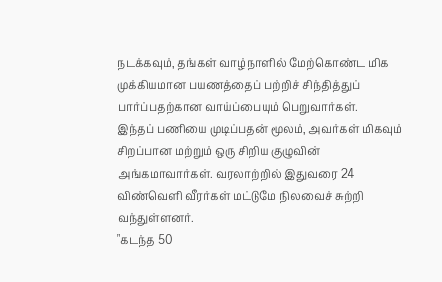நடக்கவும், தங்கள் வாழ்நாளில் மேற்கொண்ட மிக முக்கியமான பயணத்தைப் பற்றிச் சிந்தித்துப் பார்ப்பதற்கான வாய்ப்பையும் பெறுவார்கள்.
இந்தப் பணியை முடிப்பதன் மூலம், அவர்கள் மிகவும் சிறப்பான மற்றும் ஒரு சிறிய குழுவின் அங்கமாவார்கள். வரலாற்றில் இதுவரை 24 விண்வெளி வீரர்கள் மட்டுமே நிலவைச் சுற்றி வந்துள்ளனர்.
"கடந்த 50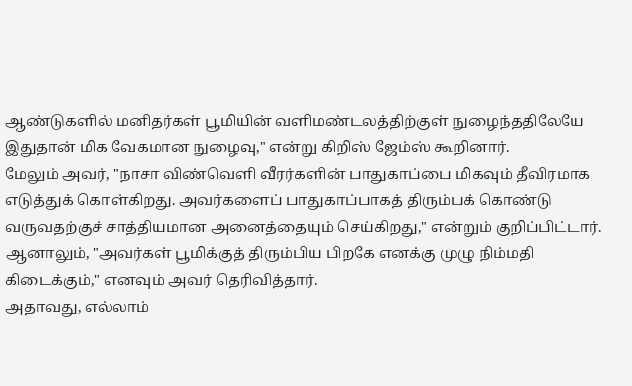ஆண்டுகளில் மனிதர்கள் பூமியின் வளிமண்டலத்திற்குள் நுழைந்ததிலேயே இதுதான் மிக வேகமான நுழைவு," என்று கிறிஸ் ஜேம்ஸ் கூறினார்.
மேலும் அவர், "நாசா விண்வெளி வீரர்களின் பாதுகாப்பை மிகவும் தீவிரமாக எடுத்துக் கொள்கிறது. அவர்களைப் பாதுகாப்பாகத் திரும்பக் கொண்டு வருவதற்குச் சாத்தியமான அனைத்தையும் செய்கிறது," என்றும் குறிப்பிட்டார்.
ஆனாலும், "அவர்கள் பூமிக்குத் திரும்பிய பிறகே எனக்கு முழு நிம்மதி கிடைக்கும்," எனவும் அவர் தெரிவித்தார்.
அதாவது, எல்லாம்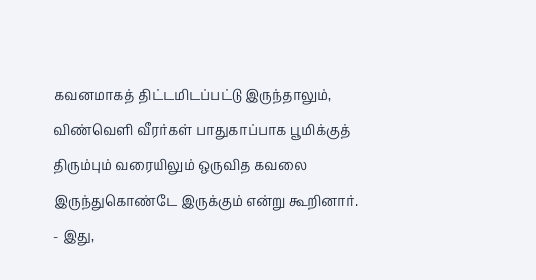கவனமாகத் திட்டமிடப்பட்டு இருந்தாலும், விண்வெளி வீரர்கள் பாதுகாப்பாக பூமிக்குத் திரும்பும் வரையிலும் ஒருவித கவலை இருந்துகொண்டே இருக்கும் என்று கூறினார்.
- இது,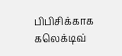பிபிசிக்காக கலெக்டிவ்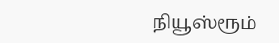நியூஸ்ரூம்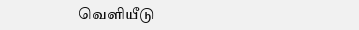வெளியீடு